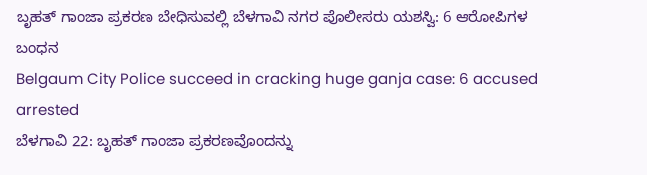ಬೃಹತ್ ಗಾಂಜಾ ಪ್ರಕರಣ ಬೇಧಿಸುವಲ್ಲಿ ಬೆಳಗಾವಿ ನಗರ ಪೊಲೀಸರು ಯಶಸ್ವಿ: 6 ಆರೋಪಿಗಳ ಬಂಧನ
Belgaum City Police succeed in cracking huge ganja case: 6 accused arrested
ಬೆಳಗಾವಿ 22: ಬೃಹತ್ ಗಾಂಜಾ ಪ್ರಕರಣವೊಂದನ್ನು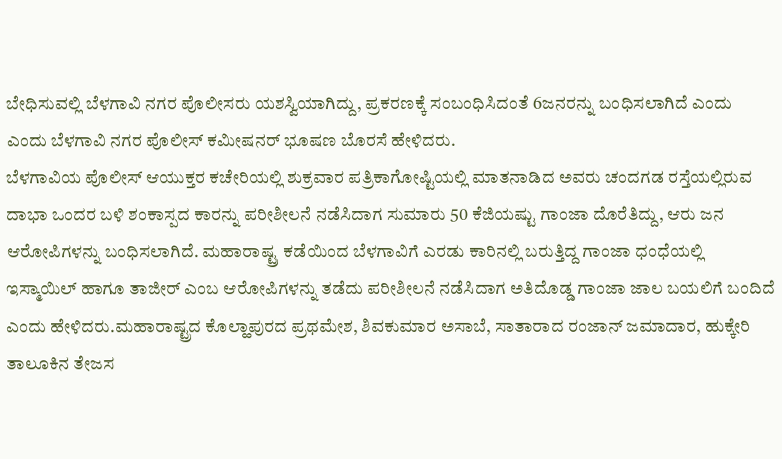ಬೇಧಿಸುವಲ್ಲಿ ಬೆಳಗಾವಿ ನಗರ ಪೊಲೀಸರು ಯಶಸ್ವಿಯಾಗಿದ್ದು, ಪ್ರಕರಣಕ್ಕೆ ಸಂಬಂಧಿಸಿದಂತೆ 6ಜನರನ್ನು ಬಂಧಿಸಲಾಗಿದೆ ಎಂದು ಎಂದು ಬೆಳಗಾವಿ ನಗರ ಪೊಲೀಸ್ ಕಮೀಷನರ್ ಭೂಷಣ ಬೊರಸೆ ಹೇಳಿದರು.
ಬೆಳಗಾವಿಯ ಪೊಲೀಸ್ ಆಯುಕ್ತರ ಕಚೇರಿಯಲ್ಲಿ ಶುಕ್ರವಾರ ಪತ್ರಿಕಾಗೋಷ್ಟಿಯಲ್ಲಿ ಮಾತನಾಡಿದ ಅವರು ಚಂದಗಡ ರಸ್ತೆಯಲ್ಲಿರುವ ದಾಭಾ ಒಂದರ ಬಳಿ ಶಂಕಾಸ್ಪದ ಕಾರನ್ನು ಪರೀಶೀಲನೆ ನಡೆಸಿದಾಗ ಸುಮಾರು 50 ಕೆಜಿಯಷ್ಟು ಗಾಂಜಾ ದೊರೆತಿದ್ದು, ಆರು ಜನ ಆರೋಪಿಗಳನ್ನು ಬಂಧಿಸಲಾಗಿದೆ. ಮಹಾರಾಷ್ಟ್ರ ಕಡೆಯಿಂದ ಬೆಳಗಾವಿಗೆ ಎರಡು ಕಾರಿನಲ್ಲಿ ಬರುತ್ತಿದ್ದ ಗಾಂಜಾ ಧಂಧೆಯಲ್ಲಿ ಇಸ್ಮಾಯಿಲ್ ಹಾಗೂ ತಾಜೀರ್ ಎಂಬ ಆರೋಪಿಗಳನ್ನು ತಡೆದು ಪರೀಶೀಲನೆ ನಡೆಸಿದಾಗ ಅತಿದೊಡ್ಡ ಗಾಂಜಾ ಜಾಲ ಬಯಲಿಗೆ ಬಂದಿದೆ ಎಂದು ಹೇಳಿದರು.ಮಹಾರಾಷ್ಟ್ರದ ಕೊಲ್ಹಾಪುರದ ಪ್ರಥಮೇಶ, ಶಿವಕುಮಾರ ಅಸಾಬೆ, ಸಾತಾರಾದ ರಂಜಾನ್ ಜಮಾದಾರ, ಹುಕ್ಕೇರಿ ತಾಲೂಕಿನ ತೇಜಸ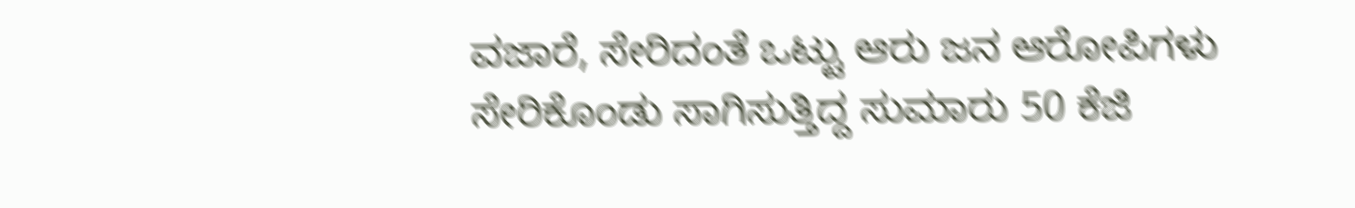ವಜಾರೆ, ಸೇರಿದಂತೆ ಒಟ್ಟು ಆರು ಜನ ಆರೋಪಿಗಳು ಸೇರಿಕೊಂಡು ಸಾಗಿಸುತ್ತಿದ್ದ ಸುಮಾರು 50 ಕೆಜಿ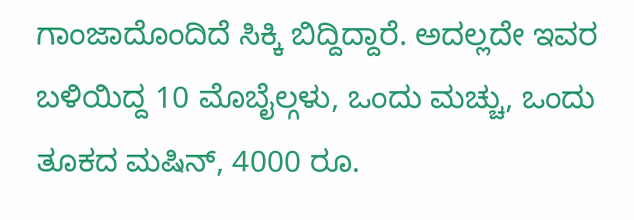ಗಾಂಜಾದೊಂದಿದೆ ಸಿಕ್ಕಿ ಬಿದ್ದಿದ್ದಾರೆ. ಅದಲ್ಲದೇ ಇವರ ಬಳಿಯಿದ್ದ 10 ಮೊಬೈಲ್ಗಳು, ಒಂದು ಮಚ್ಚು, ಒಂದು ತೂಕದ ಮಷಿನ್, 4000 ರೂ.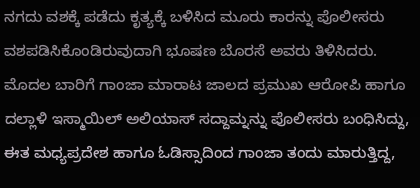ನಗದು ವಶಕ್ಕೆ ಪಡೆದು ಕೃತ್ಯಕ್ಕೆ ಬಳಿಸಿದ ಮೂರು ಕಾರನ್ನು ಪೊಲೀಸರು ವಶಪಡಿಸಿಕೊಂಡಿರುವುದಾಗಿ ಭೂಷಣ ಬೊರಸೆ ಅವರು ತಿಳಿಸಿದರು.
ಮೊದಲ ಬಾರಿಗೆ ಗಾಂಜಾ ಮಾರಾಟ ಜಾಲದ ಪ್ರಮುಖ ಆರೋಪಿ ಹಾಗೂ ದಲ್ಲಾಳಿ ಇಸ್ಮಾಯಿಲ್ ಅಲಿಯಾಸ್ ಸದ್ದಾಮ್ನನ್ನು ಪೊಲೀಸರು ಬಂಧಿಸಿದ್ದು, ಈತ ಮಧ್ಯಪ್ರದೇಶ ಹಾಗೂ ಓಡಿಸ್ಸಾದಿಂದ ಗಾಂಜಾ ತಂದು ಮಾರುತ್ತಿದ್ದ,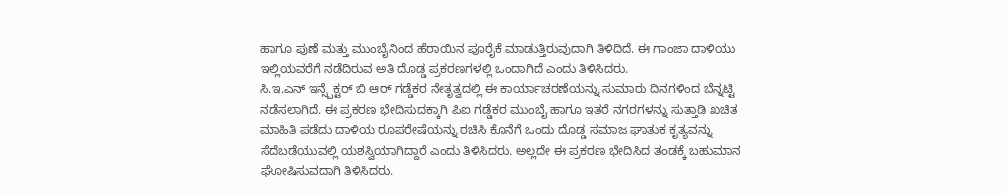ಹಾಗೂ ಪುಣೆ ಮತ್ತು ಮುಂಬೈನಿಂದ ಹೆರಾಯಿನ ಪೂರೈಕೆ ಮಾಡುತ್ತಿರುವುದಾಗಿ ತಿಳಿದಿದೆ. ಈ ಗಾಂಜಾ ದಾಳಿಯು ಇಲ್ಲಿಯವರೆಗೆ ನಡೆದಿರುವ ಅತಿ ದೊಡ್ಡ ಪ್ರಕರಣಗಳಲ್ಲಿ ಒಂದಾಗಿದೆ ಎಂದು ತಿಳಿಸಿದರು.
ಸಿ.ಇ.ಎನ್ ಇನ್ಸ್ಪೆಕ್ಟರ್ ಬಿ ಆರ್ ಗಡ್ಡೆಕರ ನೇತೃತ್ವದಲ್ಲಿ ಈ ಕಾರ್ಯಾಚರಣೆಯನ್ನು ಸುಮಾರು ದಿನಗಳಿಂದ ಬೆನ್ನಟ್ಟಿ ನಡೆಸಲಾಗಿದೆ. ಈ ಪ್ರಕರಣ ಭೇದಿಸುದಕ್ಕಾಗಿ ಪಿಐ ಗಡ್ಡೆಕರ ಮುಂಬೈ ಹಾಗೂ ಇತರೆ ನಗರಗಳನ್ನು ಸುತ್ತಾಡಿ ಖಚಿತ ಮಾಹಿತಿ ಪಡೆದು ದಾಳಿಯ ರೂಪರೇಷೆಯನ್ನು ರಚಿಸಿ ಕೊನೆಗೆ ಒಂದು ದೊಡ್ಡ ಸಮಾಜ ಘಾತುಕ ಕೃತ್ಯವನ್ನು ಸೆದೆಬಡೆಯುವಲ್ಲಿ ಯಶಸ್ವಿಯಾಗಿದ್ದಾರೆ ಎಂದು ತಿಳಿಸಿದರು. ಅಲ್ಲದೇ ಈ ಪ್ರಕರಣ ಭೇದಿಸಿದ ತಂಡಕ್ಕೆ ಬಹುಮಾನ ಘೋಷಿಸುವದಾಗಿ ತಿಳಿಸಿದರು.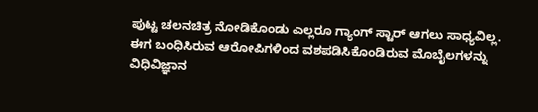ಪುಟ್ಟ ಚಲನಚಿತ್ರ ನೋಡಿಕೊಂಡು ಎಲ್ಲರೂ ಗ್ಯಾಂಗ್ ಸ್ಟಾರ್ ಆಗಲು ಸಾಧ್ಯವಿಲ್ಲ. ಈಗ ಬಂಧಿಸಿರುವ ಆರೋಪಿಗಳಿಂದ ವಶಪಡಿಸಿಕೊಂಡಿರುವ ಮೊಬೈಲಗಳನ್ನು ವಿಧಿವಿಜ್ಞಾನ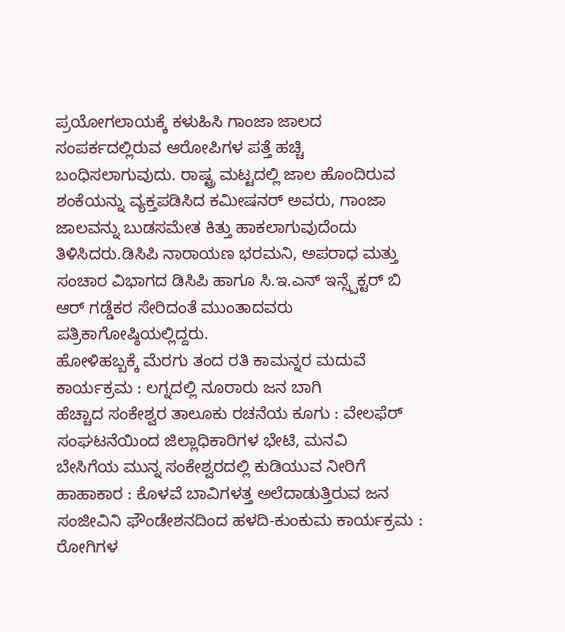ಪ್ರಯೋಗಲಾಯಕ್ಕೆ ಕಳುಹಿಸಿ ಗಾಂಜಾ ಜಾಲದ ಸಂಪರ್ಕದಲ್ಲಿರುವ ಆರೋಪಿಗಳ ಪತ್ತೆ ಹಚ್ಚಿ ಬಂಧಿಸಲಾಗುವುದು. ರಾಷ್ಟ್ರ ಮಟ್ಟದಲ್ಲಿ ಜಾಲ ಹೊಂದಿರುವ ಶಂಕೆಯನ್ನು ವ್ಯಕ್ತಪಡಿಸಿದ ಕಮೀಷನರ್ ಅವರು, ಗಾಂಜಾ ಜಾಲವನ್ನು ಬುಡಸಮೇತ ಕಿತ್ತು ಹಾಕಲಾಗುವುದೆಂದು ತಿಳಿಸಿದರು.ಡಿಸಿಪಿ ನಾರಾಯಣ ಭರಮನಿ, ಅಪರಾಧ ಮತ್ತು ಸಂಚಾರ ವಿಭಾಗದ ಡಿಸಿಪಿ ಹಾಗೂ ಸಿ.ಇ.ಎನ್ ಇನ್ಸ್ಪೆಕ್ಟರ್ ಬಿ ಆರ್ ಗಡ್ಡೆಕರ ಸೇರಿದಂತೆ ಮುಂತಾದವರು ಪತ್ರಿಕಾಗೋಷ್ಠಿಯಲ್ಲಿದ್ದರು.
ಹೋಳಿಹಬ್ಬಕ್ಕೆ ಮೆರಗು ತಂದ ರತಿ ಕಾಮನ್ನರ ಮದುವೆ ಕಾರ್ಯಕ್ರಮ : ಲಗ್ನದಲ್ಲಿ ನೂರಾರು ಜನ ಬಾಗಿ
ಹೆಚ್ಚಾದ ಸಂಕೇಶ್ವರ ತಾಲೂಕು ರಚನೆಯ ಕೂಗು : ವೇಲಫೆರ್ ಸಂಘಟನೆಯಿಂದ ಜಿಲ್ಲಾಧಿಕಾರಿಗಳ ಭೇಟಿ, ಮನವಿ
ಬೇಸಿಗೆಯ ಮುನ್ನ ಸಂಕೇಶ್ವರದಲ್ಲಿ ಕುಡಿಯುವ ನೀರಿಗೆ ಹಾಹಾಕಾರ : ಕೊಳವೆ ಬಾವಿಗಳತ್ತ ಅಲೆದಾಡುತ್ತಿರುವ ಜನ
ಸಂಜೀವಿನಿ ಫೌಂಡೇಶನದಿಂದ ಹಳದಿ-ಕುಂಕುಮ ಕಾರ್ಯಕ್ರಮ : ರೋಗಿಗಳ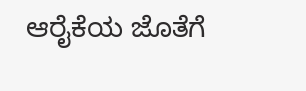ಆರೈಕೆಯ ಜೊತೆಗೆ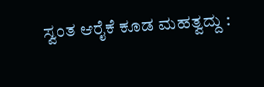ಸ್ವಂತ ಆರೈಕೆ ಕೂಡ ಮಹತ್ವದ್ದು :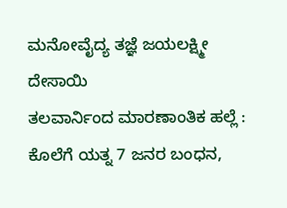ಮನೋವೈದ್ಯ ತಜ್ಞೆ ಜಯಲಕ್ಷ್ಮೀ ದೇಸಾಯಿ
ತಲವಾರ್ನಿಂದ ಮಾರಣಾಂತಿಕ ಹಲ್ಲೆ : ಕೊಲೆಗೆ ಯತ್ನ 7 ಜನರ ಬಂಧನ,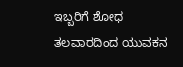ಇಬ್ಬರಿಗೆ ಶೋಧ
ತಲವಾರದಿಂದ ಯುವಕನ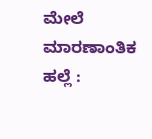ಮೇಲೆ ಮಾರಣಾಂತಿಕ ಹಲ್ಲೆ :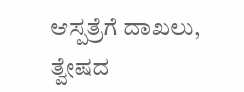ಆಸ್ಪತ್ರೆಗೆ ದಾಖಲು, ತ್ವೇಷದ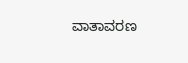ವಾತಾವರಣ